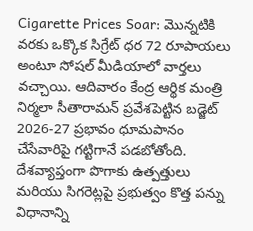Cigarette Prices Soar: మొన్నటికి వరకు ఒక్కొక సిగ్రేట్ ధర 72 రూపాయలు అంటూ సోషల్ మీడియాలో వార్తలు వచ్చాయి. ఆదివారం కేంద్ర ఆర్థిక మంత్రి నిర్మలా సీతారామన్ ప్రవేశపెట్టిన బడ్జెట్ 2026-27 ప్రభావం ధూమపానం చేసేవారిపై గట్టిగానే పడబోతోంది. దేశవ్యాప్తంగా పొగాకు ఉత్పత్తులు మరియు సిగరెట్లపై ప్రభుత్వం కొత్త పన్ను విధానాన్ని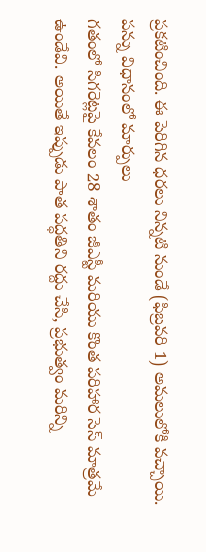ప్రకటించింది. ఈ పెరిగిన ధరలు నిన్నటి నుండే (ఫిబ్రవరి 1) అమలులోకి వచ్చాయి.
పన్ను విధానంలో మార్పులు
గతంలో సిగరెట్లపై కేవలం 28 శాతం జీఎస్టీ మరియు కొంత పరిహార సెస్ మాత్రమే ఉండేవి. అయితే ఇప్పుడు పాత పద్ధతిని రద్దు చేసి, ప్రభుత్వం మరిన్ని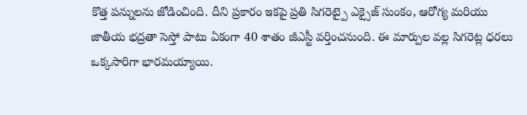కొత్త పన్నులను జోడించింది. దీని ప్రకారం ఇకపై ప్రతి సిగరెట్పై ఎక్సైజ్ సుంకం, ఆరోగ్య మరియు జాతీయ భద్రతా సెస్తో పాటు ఏకంగా 40 శాతం జీఎస్టీ వర్తించనుంది. ఈ మార్పుల వల్ల సిగరెట్ల ధరలు ఒక్కసారిగా భారమయ్యాయి.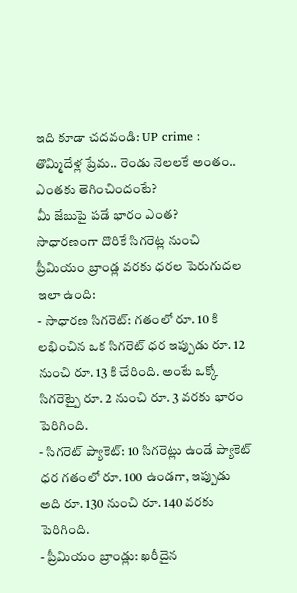ఇది కూడా చదవండి: UP crime : తొమ్మిదేళ్ల ప్రేమ.. రెండు నెలలకే అంతం.. ఎంతకు తెగించిందంటే?
మీ జేబుపై పడే భారం ఎంత?
సాధారణంగా దొరికే సిగరెట్ల నుంచి ప్రీమియం బ్రాండ్ల వరకు ధరల పెరుగుదల ఇలా ఉంది:
- సాధారణ సిగరెట్: గతంలో రూ. 10 కి లభించిన ఒక సిగరెట్ ధర ఇప్పుడు రూ. 12 నుంచి రూ. 13 కి చేరింది. అంటే ఒక్కో సిగరెట్పై రూ. 2 నుంచి రూ. 3 వరకు భారం పెరిగింది.
- సిగరెట్ ప్యాకెట్: 10 సిగరెట్లు ఉండే ప్యాకెట్ ధర గతంలో రూ. 100 ఉండగా, ఇప్పుడు అది రూ. 130 నుంచి రూ. 140 వరకు పెరిగింది.
- ప్రీమియం బ్రాండ్లు: ఖరీదైన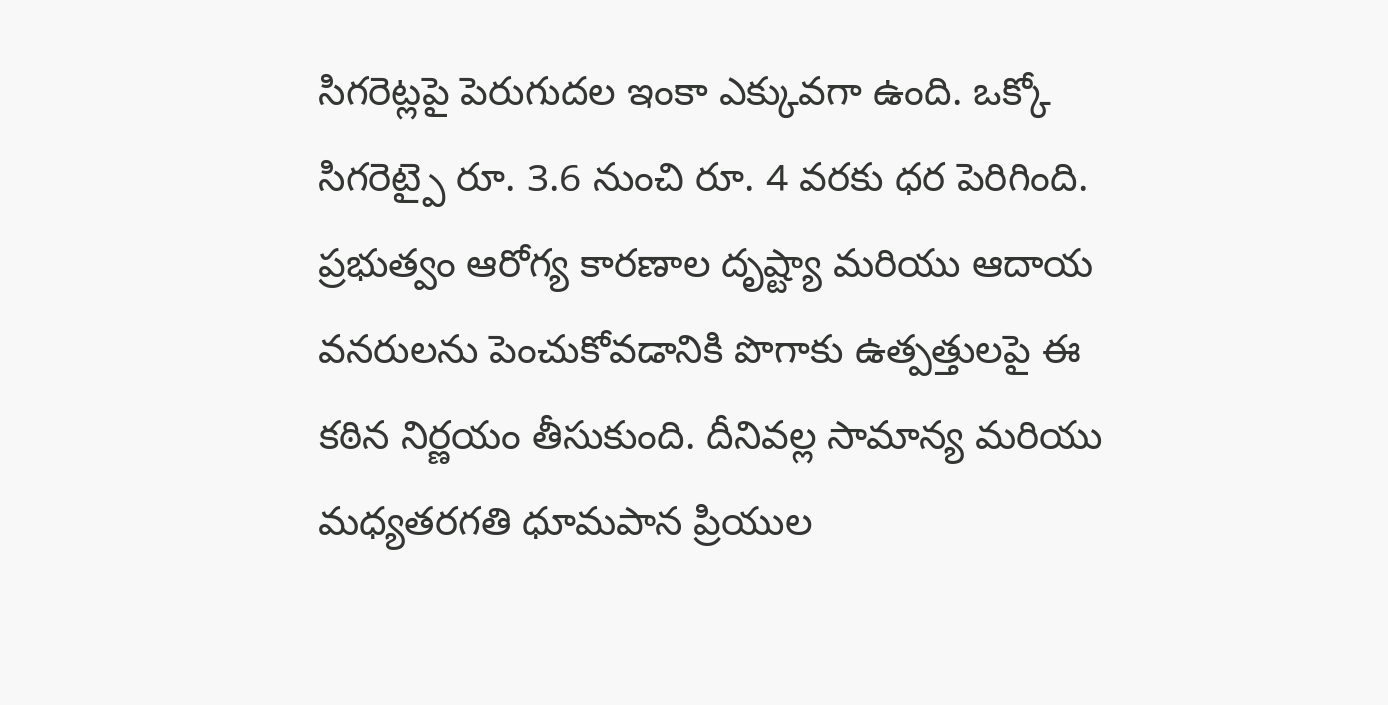సిగరెట్లపై పెరుగుదల ఇంకా ఎక్కువగా ఉంది. ఒక్కో సిగరెట్పై రూ. 3.6 నుంచి రూ. 4 వరకు ధర పెరిగింది.
ప్రభుత్వం ఆరోగ్య కారణాల దృష్ట్యా మరియు ఆదాయ వనరులను పెంచుకోవడానికి పొగాకు ఉత్పత్తులపై ఈ కఠిన నిర్ణయం తీసుకుంది. దీనివల్ల సామాన్య మరియు మధ్యతరగతి ధూమపాన ప్రియుల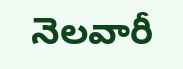నెలవారీ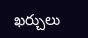ఖర్చులు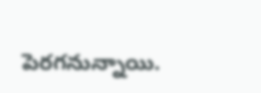పెరగనున్నాయి.